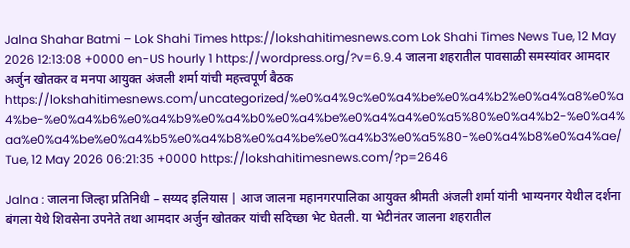Jalna Shahar Batmi – Lok Shahi Times https://lokshahitimesnews.com Lok Shahi Times News Tue, 12 May 2026 12:13:08 +0000 en-US hourly 1 https://wordpress.org/?v=6.9.4 जालना शहरातील पावसाळी समस्यांवर आमदार अर्जुन खोतकर व मनपा आयुक्त अंजली शर्मा यांची महत्त्वपूर्ण बैठक https://lokshahitimesnews.com/uncategorized/%e0%a4%9c%e0%a4%be%e0%a4%b2%e0%a4%a8%e0%a4%be-%e0%a4%b6%e0%a4%b9%e0%a4%b0%e0%a4%be%e0%a4%a4%e0%a5%80%e0%a4%b2-%e0%a4%aa%e0%a4%be%e0%a4%b5%e0%a4%b8%e0%a4%be%e0%a4%b3%e0%a5%80-%e0%a4%b8%e0%a4%ae/ Tue, 12 May 2026 06:21:35 +0000 https://lokshahitimesnews.com/?p=2646

Jalna : जालना जिल्हा प्रतिनिधी – सय्यद इलियास | आज जालना महानगरपालिका आयुक्त श्रीमती अंजली शर्मा यांनी भाग्यनगर येथील दर्शना बंगला येथे शिवसेना उपनेते तथा आमदार अर्जुन खोतकर यांची सदिच्छा भेट घेतली. या भेटीनंतर जालना शहरातील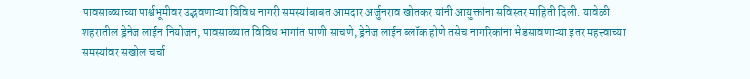पावसाळ्याच्या पार्श्वभूमीवर उद्भवणाऱ्या विविध नागरी समस्यांबाबत आमदार अर्जुनराव खोतकर यांनी आयुक्तांना सविस्तर माहिती दिली. यावेळी शहरातील ड्रेनेज लाईन नियोजन, पावसाळ्यात विविध भागांत पाणी साचणे, ड्रेनेज लाईन ब्लॉक होणे तसेच नागरिकांना भेडसावणाऱ्या इतर महत्त्वाच्या समस्यांवर सखोल चर्चा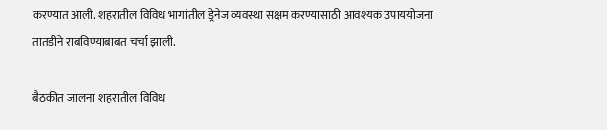करण्यात आली. शहरातील विविध भागांतील ड्रेनेज व्यवस्था सक्षम करण्यासाठी आवश्यक उपाययोजना तातडीने राबविण्याबाबत चर्चा झाली.

बैठकीत जालना शहरातील विविध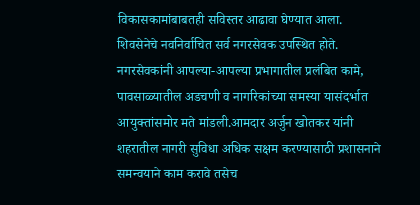विकासकामांबाबतही सविस्तर आढावा घेण्यात आला. शिवसेनेचे नवनिर्वाचित सर्व नगरसेवक उपस्थित होते. नगरसेवकांनी आपल्या-आपल्या प्रभागातील प्रलंबित कामे, पावसाळ्यातील अडचणी व नागरिकांच्या समस्या यासंदर्भात आयुक्तांसमोर मते मांडली.आमदार अर्जुन खोतकर यांनी शहरातील नागरी सुविधा अधिक सक्षम करण्यासाठी प्रशासनाने समन्वयाने काम करावे तसेच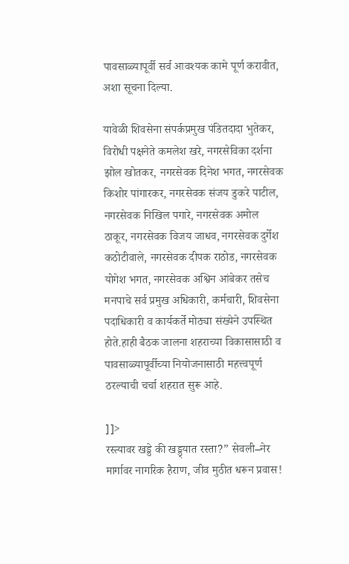पावसाळ्यापूर्वी सर्व आवश्यक कामे पूर्ण करावीत, अशा सूचना दिल्या.

यावेळी शिवसेना संपर्कप्रमुख पंडितदादा भुतेकर, विरोधी पक्षनेते कमलेश खरे, नगरसेविका दर्शना झोल खोतकर, नगरसेवक दिनेश भगत, नगरसेवक किशोर पांगारकर, नगरसेवक संजय डुकरे पाटील, नगरसेवक निखिल पगारे, नगरसेवक अमोल ठाकूर, नगरसेवक विजय जाधव, नगरसेवक दुर्गेश कठोटीवाले, नगरसेवक दीपक राठोड, नगरसेवक योगेश भगत, नगरसेवक अश्विन आंबेकर तसेच मनपाचे सर्व प्रमुख अधिकारी, कर्मचारी, शिवसेना पदाधिकारी व कार्यकर्ते मोठ्या संख्येने उपस्थित होते.हाही बैठक जालना शहराच्या विकासासाठी व पावसाळ्यापूर्वीच्या नियोजनासाठी महत्त्वपूर्ण ठरल्याची चर्चा शहरात सुरू आहे.

]]>
रस्त्यावर खड्डे की खड्ड्यात रस्ता?” सेवली–नेर मार्गावर नागरिक हैराण, जीव मुठीत धरून प्रवास!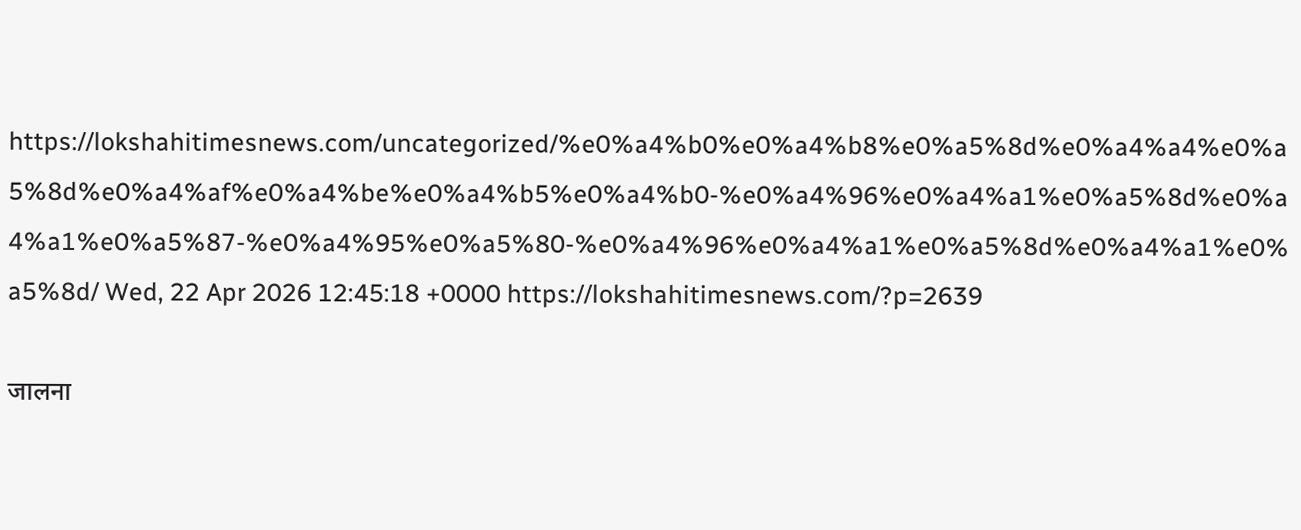https://lokshahitimesnews.com/uncategorized/%e0%a4%b0%e0%a4%b8%e0%a5%8d%e0%a4%a4%e0%a5%8d%e0%a4%af%e0%a4%be%e0%a4%b5%e0%a4%b0-%e0%a4%96%e0%a4%a1%e0%a5%8d%e0%a4%a1%e0%a5%87-%e0%a4%95%e0%a5%80-%e0%a4%96%e0%a4%a1%e0%a5%8d%e0%a4%a1%e0%a5%8d/ Wed, 22 Apr 2026 12:45:18 +0000 https://lokshahitimesnews.com/?p=2639

जालना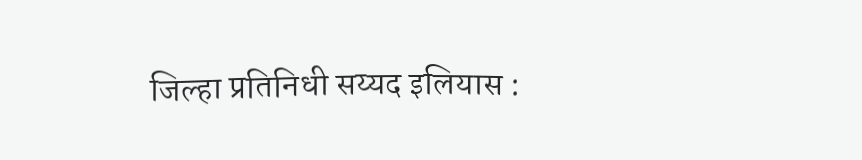जिल्हा प्रतिनिधी सय्यद इलियास :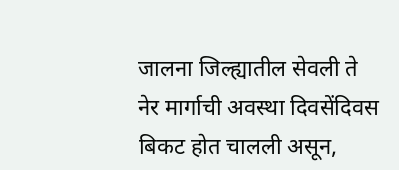जालना जिल्ह्यातील सेवली ते नेर मार्गाची अवस्था दिवसेंदिवस बिकट होत चालली असून,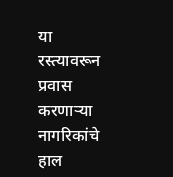या रस्त्यावरून प्रवास करणाऱ्या नागरिकांचे हाल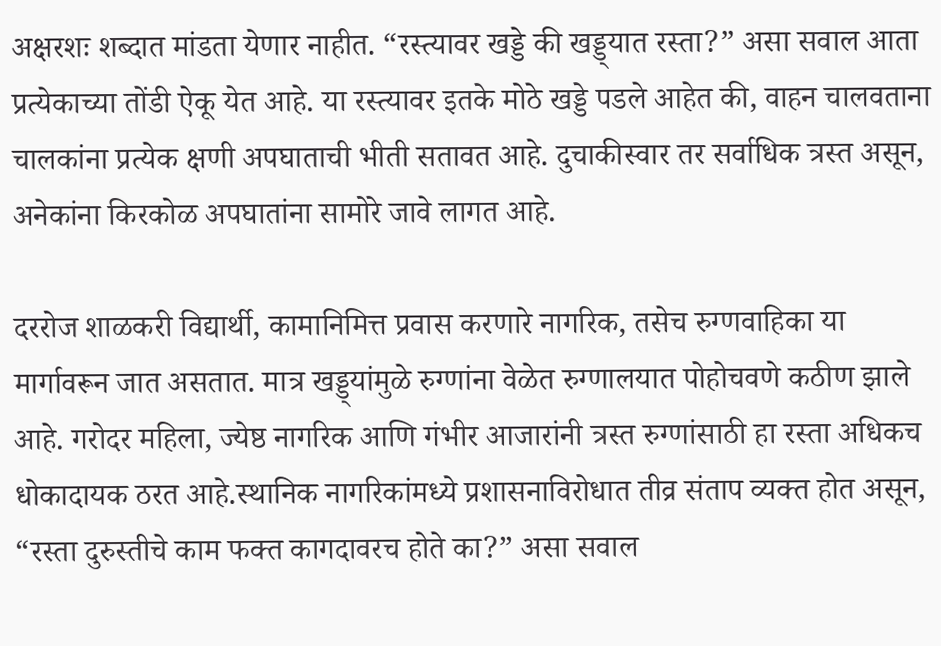अक्षरशः शब्दात मांडता येणार नाहीत. “रस्त्यावर खड्डे की खड्ड्यात रस्ता?” असा सवाल आता प्रत्येकाच्या तोंडी ऐकू येत आहे. या रस्त्यावर इतके मोठे खड्डे पडले आहेत की, वाहन चालवताना चालकांना प्रत्येक क्षणी अपघाताची भीती सतावत आहे. दुचाकीस्वार तर सर्वाधिक त्रस्त असून, अनेकांना किरकोळ अपघातांना सामोरे जावे लागत आहे.

दररोज शाळकरी विद्यार्थी, कामानिमित्त प्रवास करणारे नागरिक, तसेच रुग्णवाहिका या मार्गावरून जात असतात. मात्र खड्ड्यांमुळे रुग्णांना वेळेत रुग्णालयात पोहोचवणे कठीण झाले आहे. गरोदर महिला, ज्येष्ठ नागरिक आणि गंभीर आजारांनी त्रस्त रुग्णांसाठी हा रस्ता अधिकच धोकादायक ठरत आहे.स्थानिक नागरिकांमध्ये प्रशासनाविरोधात तीव्र संताप व्यक्त होत असून, “रस्ता दुरुस्तीचे काम फक्त कागदावरच होते का?” असा सवाल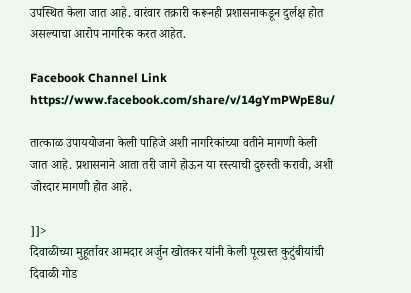उपस्थित केला जात आहे. वारंवार तक्रारी करूनही प्रशासनाकडून दुर्लक्ष होत असल्याचा आरोप नागरिक करत आहेत.

Facebook Channel Link https://www.facebook.com/share/v/14gYmPWpE8u/

तात्काळ उपाययोजना केली पाहिजे अशी नागरिकांच्या वतीने मागणी केली जात आहे. प्रशासनाने आता तरी जागे होऊन या रस्त्याची दुरुस्ती करावी, अशी जोरदार मागणी होत आहे.

]]>
दिवाळीच्या मुहूर्तावर आमदार अर्जुन खोतकर यांनी केली पूरग्रस्त कुटुंबीयांची दिवाळी गोड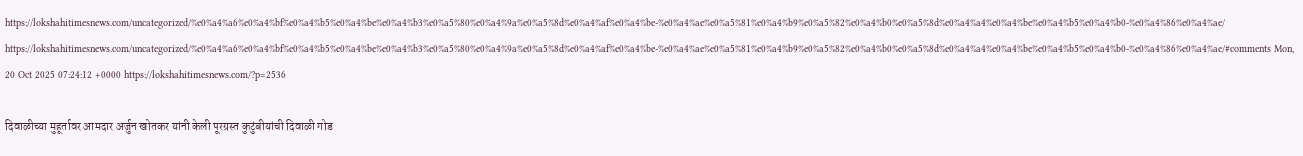https://lokshahitimesnews.com/uncategorized/%e0%a4%a6%e0%a4%bf%e0%a4%b5%e0%a4%be%e0%a4%b3%e0%a5%80%e0%a4%9a%e0%a5%8d%e0%a4%af%e0%a4%be-%e0%a4%ae%e0%a5%81%e0%a4%b9%e0%a5%82%e0%a4%b0%e0%a5%8d%e0%a4%a4%e0%a4%be%e0%a4%b5%e0%a4%b0-%e0%a4%86%e0%a4%ae/ https://lokshahitimesnews.com/uncategorized/%e0%a4%a6%e0%a4%bf%e0%a4%b5%e0%a4%be%e0%a4%b3%e0%a5%80%e0%a4%9a%e0%a5%8d%e0%a4%af%e0%a4%be-%e0%a4%ae%e0%a5%81%e0%a4%b9%e0%a5%82%e0%a4%b0%e0%a5%8d%e0%a4%a4%e0%a4%be%e0%a4%b5%e0%a4%b0-%e0%a4%86%e0%a4%ae/#comments Mon, 20 Oct 2025 07:24:12 +0000 https://lokshahitimesnews.com/?p=2536

दिवाळीच्या मुहूर्तावर आमदार अर्जुन खोतकर यांनी केली पूरग्रस्त कुटुंबीयांची दिवाळी गोड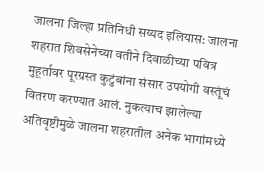जालना जिल्हा प्रतिनिधी सय्यद इलियास: जालना शहरात शिवसेनेच्या वतीने दिवाळीच्या पवित्र मुहूर्तावर पूरग्रस्त कुटुंबांना संसार उपयोगी वस्तूंचं वितरण करण्यात आलं. नुकत्याच झालेल्या अतिवृष्टीमुळे जालना शहरातील अनेक भागांमध्ये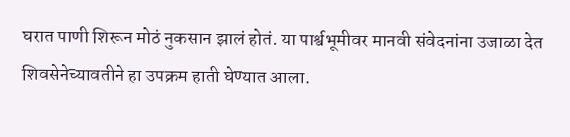घरात पाणी शिरून मोठं नुकसान झालं होतं. या पार्श्वभूमीवर मानवी संवेदनांना उजाळा देत शिवसेनेच्यावतीने हा उपक्रम हाती घेण्यात आला.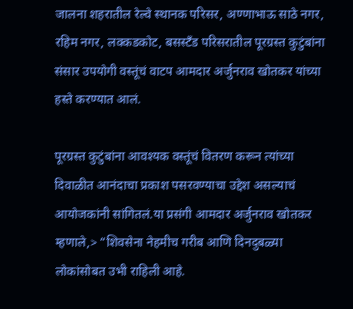जालना शहरातील रेल्वे स्थानक परिसर, अण्णाभाऊ साठे नगर, रहिम नगर, लक्कडकोट, बसस्टँड परिसरातील पूरग्रस्त कुटुंबांना संसार उपयोगी वस्तूंचं वाटप आमदार अर्जुनराव खोतकर यांच्या हस्ते करण्यात आलं.

पूरग्रस्त कुटुंबांना आवश्यक वस्तूंचं वितरण करून त्यांच्या दिवाळीत आनंदाचा प्रकाश पसरवण्याचा उद्देश असल्याचं आयोजकांनी सांगितलं.या प्रसंगी आमदार अर्जुनराव खोतकर म्हणाले,> “शिवसेना नेहमीच गरीब आणि दिनदुबळ्या लोकांसोबत उभी राहिली आहे.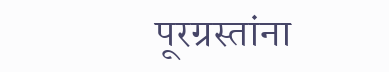पूरग्रस्तांना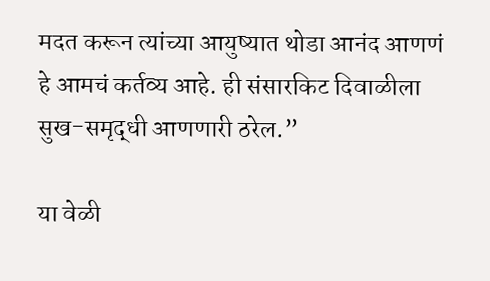मदत करून त्यांच्या आयुष्यात थोडा आनंद आणणं हे आमचं कर्तव्य आहे. ही संसारकिट दिवाळीला सुख-समृद्धी आणणारी ठरेल.”

या वेळी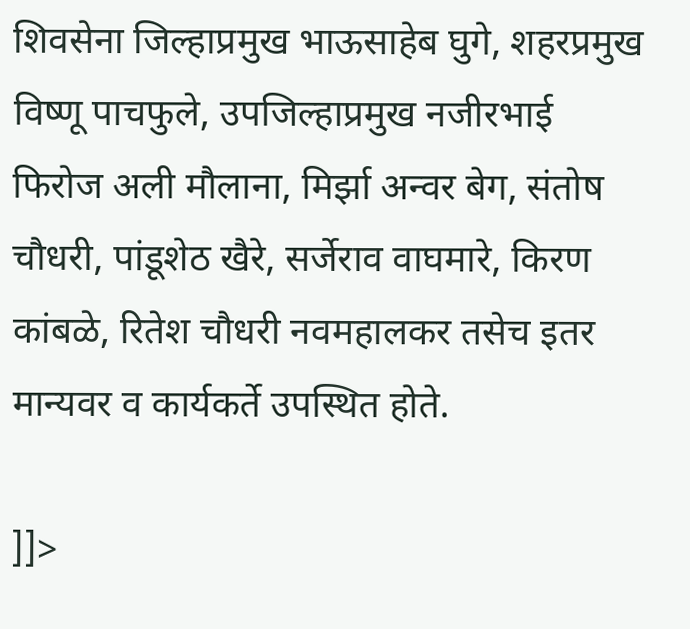शिवसेना जिल्हाप्रमुख भाऊसाहेब घुगे, शहरप्रमुख विष्णू पाचफुले, उपजिल्हाप्रमुख नजीरभाई फिरोज अली मौलाना, मिर्झा अन्वर बेग, संतोष चौधरी, पांडूशेठ खैरे, सर्जेराव वाघमारे, किरण कांबळे, रितेश चौधरी नवमहालकर तसेच इतर मान्यवर व कार्यकर्ते उपस्थित होते.

]]>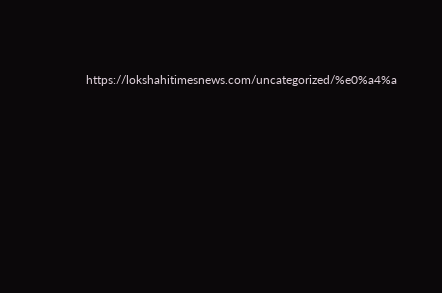https://lokshahitimesnews.com/uncategorized/%e0%a4%a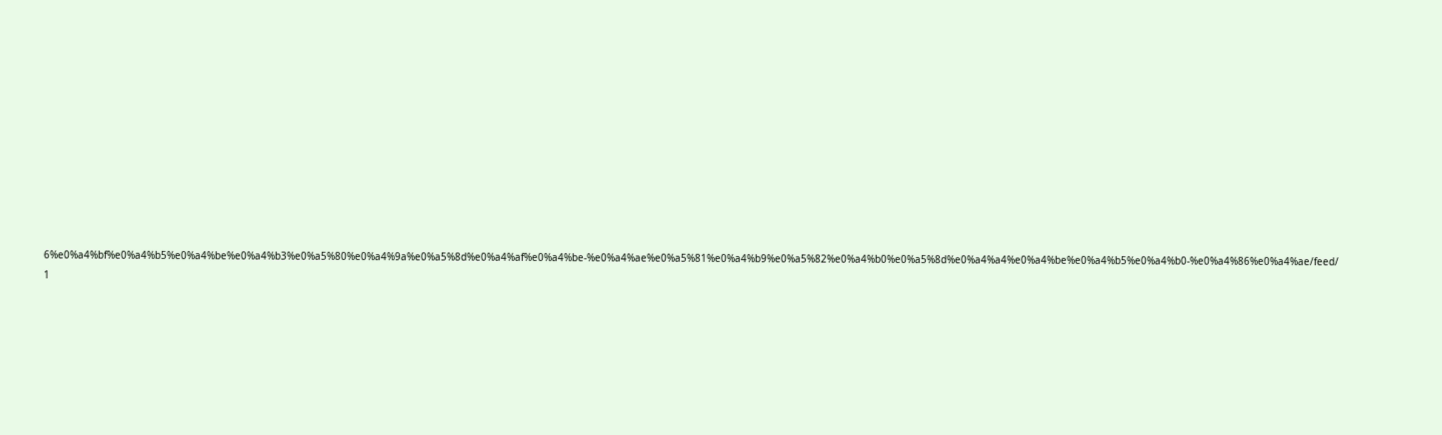6%e0%a4%bf%e0%a4%b5%e0%a4%be%e0%a4%b3%e0%a5%80%e0%a4%9a%e0%a5%8d%e0%a4%af%e0%a4%be-%e0%a4%ae%e0%a5%81%e0%a4%b9%e0%a5%82%e0%a4%b0%e0%a5%8d%e0%a4%a4%e0%a4%be%e0%a4%b5%e0%a4%b0-%e0%a4%86%e0%a4%ae/feed/ 1